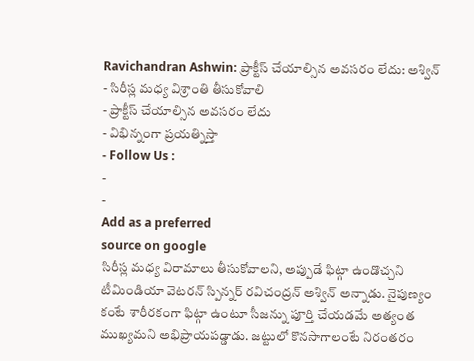Ravichandran Ashwin: ప్రాక్టీస్ చేయాల్సిన అవసరం లేదు: అశ్విన్
- సిరీస్ల మధ్య విశ్రాంతి తీసుకోవాలి
- ప్రాక్టీస్ చేయాల్సిన అవసరం లేదు
- విభిన్నంగా ప్రయత్నిస్తా
- Follow Us :
-
-
Add as a preferred
source on google
సిరీస్ల మధ్య విరామాలు తీసుకోవాలని, అప్పుడే ఫిట్గా ఉండొచ్చని టీమిండియా వెటరన్ స్పిన్నర్ రవిచంద్రన్ అశ్విన్ అన్నాడు. నైపుణ్యం కంటే శారీరకంగా ఫిట్గా ఉంటూ సీజన్ను పూర్తి చేయడమే అత్యంత ముఖ్యమని అభిప్రాయపడ్డాడు. జట్టులో కొనసాగాలంటే నిరంతరం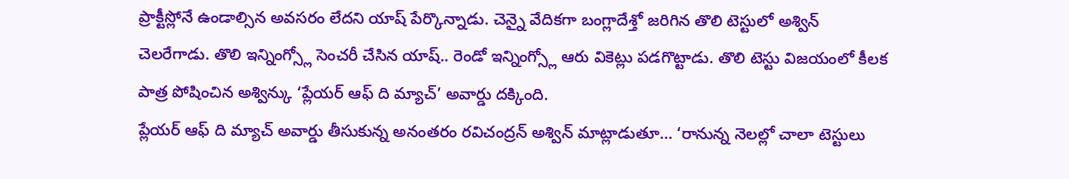ప్రాక్టీస్లోనే ఉండాల్సిన అవసరం లేదని యాష్ పేర్కొన్నాడు. చెన్నై వేదికగా బంగ్లాదేశ్తో జరిగిన తొలి టెస్టులో అశ్విన్ చెలరేగాడు. తొలి ఇన్నింగ్స్లో సెంచరీ చేసిన యాష్.. రెండో ఇన్నింగ్స్లో ఆరు వికెట్లు పడగొట్టాడు. తొలి టెస్టు విజయంలో కీలక పాత్ర పోషించిన అశ్విన్కు ‘ప్లేయర్ ఆఫ్ ది మ్యాచ్’ అవార్డు దక్కింది.
ప్లేయర్ ఆఫ్ ది మ్యాచ్ అవార్డు తీసుకున్న అనంతరం రవిచంద్రన్ అశ్విన్ మాట్లాడుతూ… ‘రానున్న నెలల్లో చాలా టెస్టులు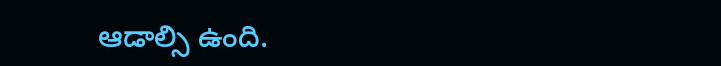ఆడాల్సి ఉంది.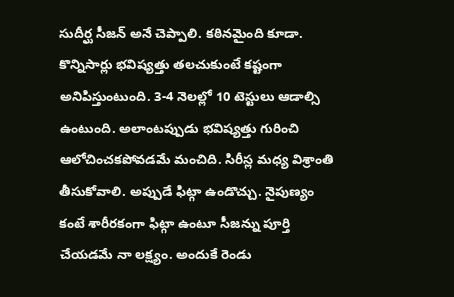సుదీర్ఘ సీజన్ అనే చెప్పాలి. కఠినమైంది కూడా. కొన్నిసార్లు భవిష్యత్తు తలచుకుంటే కష్టంగా అనిపిస్తుంటుంది. 3-4 నెలల్లో 10 టెస్టులు ఆడాల్సి ఉంటుంది. అలాంటప్పుడు భవిష్యత్తు గురించి ఆలోచించకపోవడమే మంచిది. సిరీస్ల మధ్య విశ్రాంతి తీసుకోవాలి. అప్పుడే ఫిట్గా ఉండొచ్చు. నైపుణ్యం కంటే శారీరకంగా ఫిట్గా ఉంటూ సీజన్ను పూర్తి చేయడమే నా లక్ష్యం. అందుకే రెండు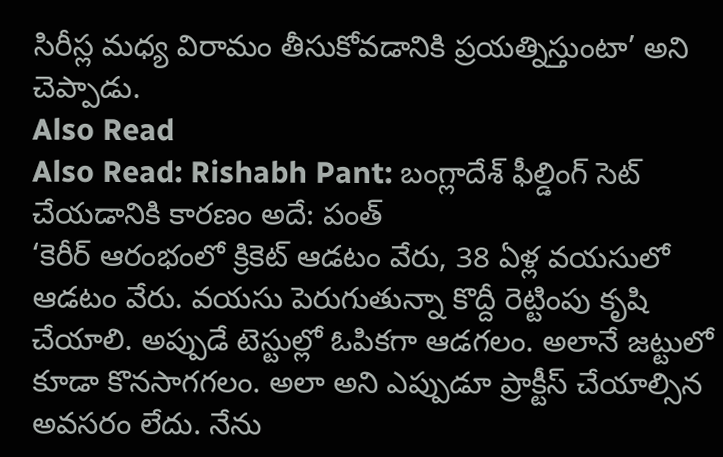సిరీస్ల మధ్య విరామం తీసుకోవడానికి ప్రయత్నిస్తుంటా’ అని చెప్పాడు.
Also Read
Also Read: Rishabh Pant: బంగ్లాదేశ్ ఫీల్డింగ్ సెట్ చేయడానికి కారణం అదే: పంత్
‘కెరీర్ ఆరంభంలో క్రికెట్ ఆడటం వేరు, 38 ఏళ్ల వయసులో ఆడటం వేరు. వయసు పెరుగుతున్నా కొద్దీ రెట్టింపు కృషి చేయాలి. అప్పుడే టెస్టుల్లో ఓపికగా ఆడగలం. అలానే జట్టులో కూడా కొనసాగగలం. అలా అని ఎప్పుడూ ప్రాక్టీస్ చేయాల్సిన అవసరం లేదు. నేను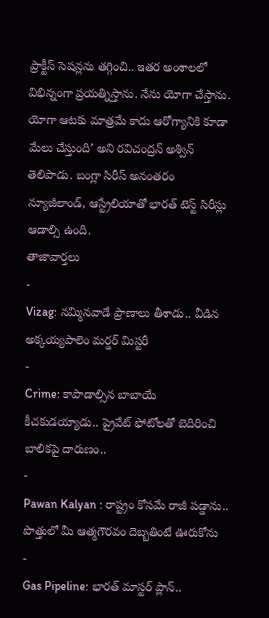ప్రాక్టీస్ సెషన్లను తగ్గించి.. ఇతర అంశాలలో విభిన్నంగా ప్రయత్నిస్తాను. నేను యోగా చేస్తాను. యోగా ఆటకు మాత్రమే కాదు ఆరోగ్యానికి కూడా మేలు చేస్తుంది’ అని రవిచంద్రన్ అశ్విన్ తెలిపాడు. బంగ్లా సిరీస్ అనంతరం న్యూజీలాండ్, ఆస్ట్రేలియాతో భారత్ టెస్ట్ సిరీస్లు ఆడాల్సి ఉంది.
తాజావార్తలు
-
Vizag: నమ్మినవాడే ప్రాణాలు తీశాడు.. వీడిన అక్కయ్యపాలెం మర్డర్ మిస్టరీ
-
Crime: కాపాడాల్సిన బాబాయే కీచకుడయ్యాడు.. ప్రైవేట్ ఫోటోలతో బెదిరించి బాలికపై దారుణం..
-
Pawan Kalyan : రాష్ట్రం కోసమే రాజీ పడ్డాను.. పొత్తులో మీ ఆత్మగౌరవం దెబ్బతింటే ఊరుకోను
-
Gas Pipeline: భారత్ మాస్టర్ ప్లాన్..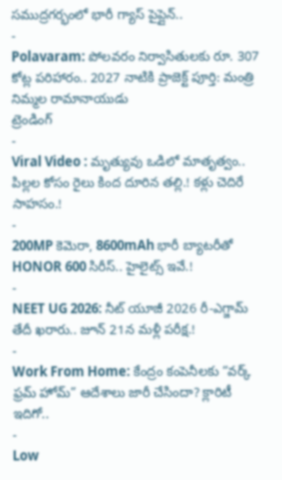సముద్రగర్భంలో భారీ గ్యాస్ పైప్లైన్..
-
Polavaram: పోలవరం నిర్వాసితులకు రూ. 307 కోట్ల పరిహారం.. 2027 నాటికి ప్రాజెక్ట్ పూర్తి: మంత్రి నిమ్మల రామానాయుడు
ట్రెండింగ్
-
Viral Video : మృత్యువు ఒడిలో మాతృత్వం.. పిల్లల కోసం రైలు కింద దూరిన తల్లి.! కళ్లు చెదిరే సాహసం.!
-
200MP కెమెరా, 8600mAh భారీ బ్యాటరీతో HONOR 600 సిరీస్.. హైలైట్స్ ఇవే.!
-
NEET UG 2026: నీట్ యూజీ 2026 రీ-ఎగ్జామ్ తేదీ ఖరారు.. జూన్ 21న మళ్లీ పరీక్ష.!
-
Work From Home: కేంద్రం కంపెనీలకు “వర్క్ ఫ్రమ్ హోమ్” ఆదేశాలు జారీ చేసిందా? క్లారిటీ ఇదిగో..
-
Low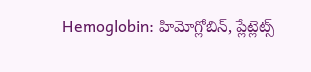Hemoglobin: హిమోగ్లోబిన్, ప్లేట్లెట్స్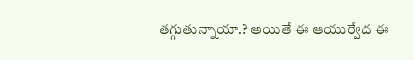తగ్గుతున్నాయా.? అయితే ఈ ఆయుర్వేద ఈ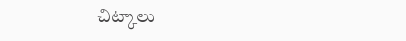చిట్కాలు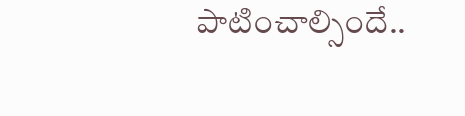పాటించాల్సిందే..